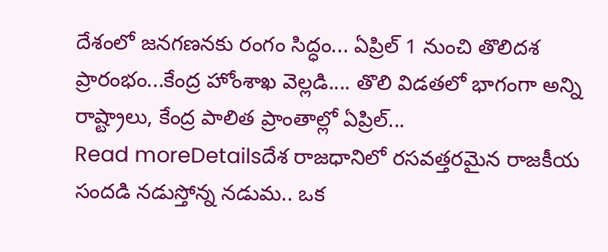దేశంలో జనగణనకు రంగం సిద్ధం... ఏప్రిల్ 1 నుంచి తొలిదశ ప్రారంభం...కేంద్ర హోంశాఖ వెల్లడి.... తొలి విడతలో భాగంగా అన్ని రాష్ట్రాలు, కేంద్ర పాలిత ప్రాంతాల్లో ఏప్రిల్...
Read moreDetailsదేశ రాజధానిలో రసవత్తరమైన రాజకీయ సందడి నడుస్తోన్న నడుమ.. ఒక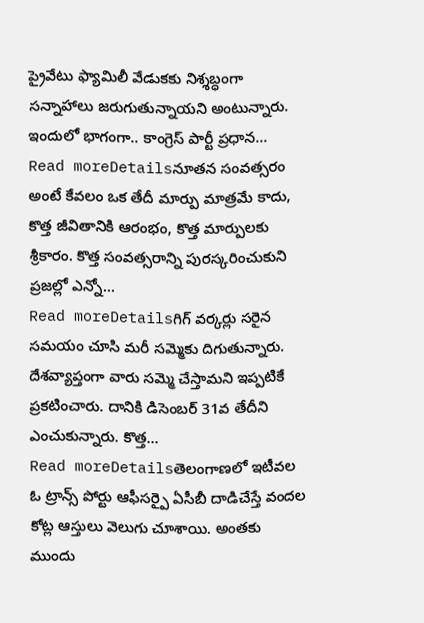ప్రైవేటు ఫ్యామిలీ వేడుకకు నిశ్శబ్ధంగా సన్నాహాలు జరుగుతున్నాయని అంటున్నారు. ఇందులో భాగంగా.. కాంగ్రెస్ పార్టీ ప్రధాన...
Read moreDetailsనూతన సంవత్సరం అంటే కేవలం ఒక తేదీ మార్పు మాత్రమే కాదు, కొత్త జీవితానికి ఆరంభం, కొత్త మార్పులకు శ్రీకారం. కొత్త సంవత్సరాన్ని పురస్కరించుకుని ప్రజల్లో ఎన్నో...
Read moreDetailsగిగ్ వర్కర్లు సరైన సమయం చూసి మరీ సమ్మెకు దిగుతున్నారు. దేశవ్యాప్తంగా వారు సమ్మె చేస్తామని ఇప్పటికే ప్రకటించారు. దానికి డిసెంబర్ 31వ తేదీని ఎంచుకున్నారు. కొత్త...
Read moreDetailsతెలంగాణలో ఇటీవల ఓ ట్రాన్స్ పోర్టు ఆఫీసర్పై ఏసీబీ దాడిచేస్తే వందల కోట్ల ఆస్తులు వెలుగు చూశాయి. అంతకు ముందు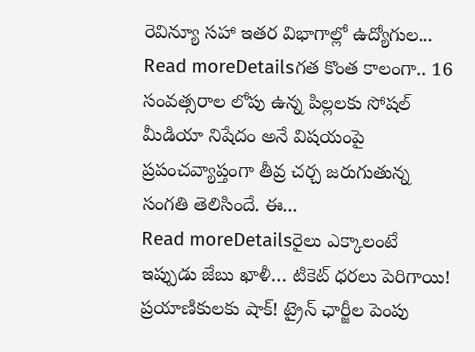రెవిన్యూ సహా ఇతర విభాగాల్లో ఉద్యోగుల...
Read moreDetailsగత కొంత కాలంగా.. 16 సంవత్సరాల లోపు ఉన్న పిల్లలకు సోషల్ మీడియా నిషేదం అనే విషయంపై ప్రపంచవ్యాప్తంగా తీవ్ర చర్చ జరుగుతున్న సంగతి తెలిసిందే. ఈ...
Read moreDetailsరైలు ఎక్కాలంటే ఇప్పుడు జేబు ఖాళీ… టికెట్ ధరలు పెరిగాయి! ప్రయాణికులకు షాక్! ట్రైన్ ఛార్జీల పెంపు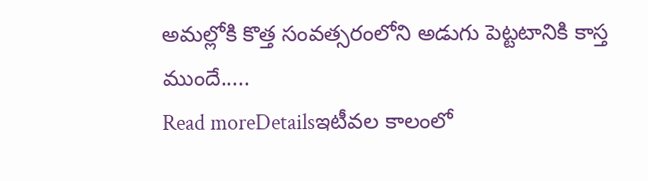అమల్లోకి కొత్త సంవత్సరంలోని అడుగు పెట్టటానికి కాస్త ముందే.....
Read moreDetailsఇటీవల కాలంలో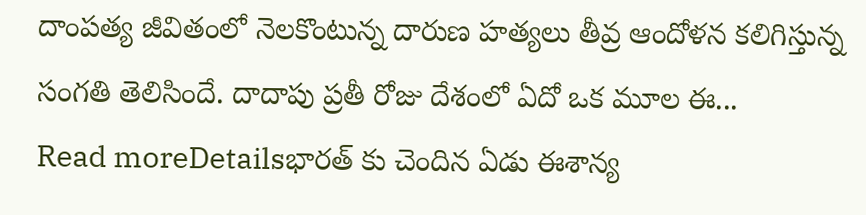దాంపత్య జీవితంలో నెలకొంటున్న దారుణ హత్యలు తీవ్ర ఆందోళన కలిగిస్తున్న సంగతి తెలిసిందే. దాదాపు ప్రతీ రోజు దేశంలో ఏదో ఒక మూల ఈ...
Read moreDetailsభారత్ కు చెందిన ఏడు ఈశాన్య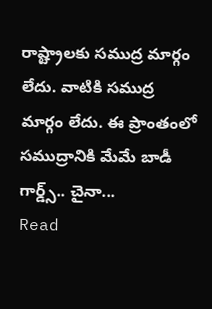రాష్ట్రాలకు సముద్ర మార్గం లేదు. వాటికి సముద్ర మార్గం లేదు. ఈ ప్రాంతంలో సముద్రానికి మేమే బాడీ గార్డ్స్.. చైనా...
Read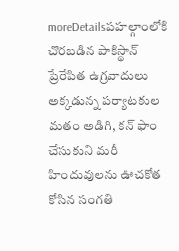moreDetailsపహల్గాంలోకి చొరబడిన పాకిస్థాన్ ప్రేరేపిత ఉగ్రవాదులు అక్కడున్న పర్యాటకుల మతం అడిగి, కన్ ఫాం చేసుకుని మరీ హిందువులను ఊచకోత కోసిన సంగతి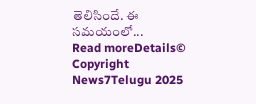తెలిసిందే. ఈ సమయంలో...
Read moreDetails© Copyright News7Telugu 2025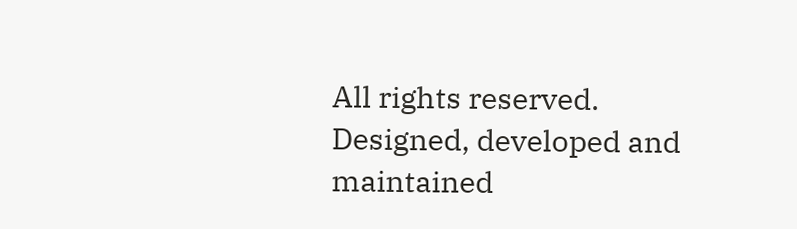All rights reserved. Designed, developed and maintained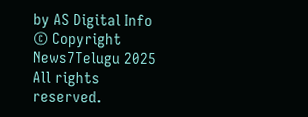by AS Digital Info
© Copyright News7Telugu 2025 All rights reserved.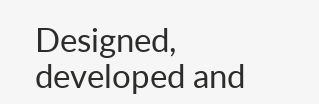Designed, developed and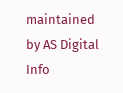maintained by AS Digital Info